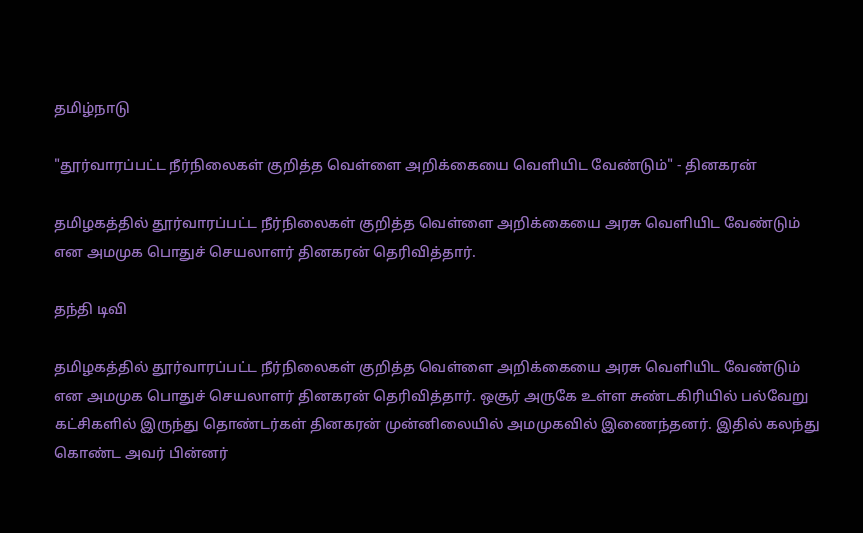தமிழ்நாடு

"தூர்வாரப்பட்ட நீர்நிலைகள் குறித்த வெள்ளை அறிக்கையை வெளியிட வேண்டும்" - தினகரன்

தமிழகத்தில் தூர்வாரப்பட்ட நீர்நிலைகள் குறித்த வெள்ளை அறிக்கையை அரசு வெளியிட வேண்டும் என அமமுக பொதுச் செயலாளர் தினகரன் தெரிவித்தார்.

தந்தி டிவி

தமிழகத்தில் தூர்வாரப்பட்ட நீர்நிலைகள் குறித்த வெள்ளை அறிக்கையை அரசு வெளியிட வேண்டும் என அமமுக பொதுச் செயலாளர் தினகரன் தெரிவித்தார். ஒசூர் அருகே உள்ள சுண்டகிரியில் பல்வேறு கட்சிகளில் இருந்து தொண்டர்கள் தினகரன் முன்னிலையில் அமமுகவில் இணைந்தனர். இதில் கலந்து கொண்ட அவர் பின்னர்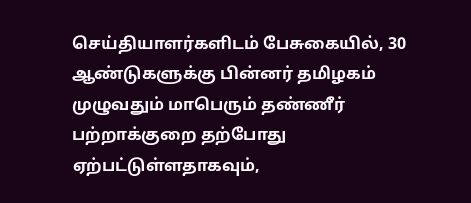செய்தியாளர்களிடம் பேசுகையில், 30 ஆண்டுகளுக்கு பின்னர் தமிழகம் முழுவதும் மாபெரும் தண்ணீர் பற்றாக்குறை தற்போது ஏற்பட்டுள்ளதாகவும்,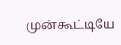முன்கூட்டியே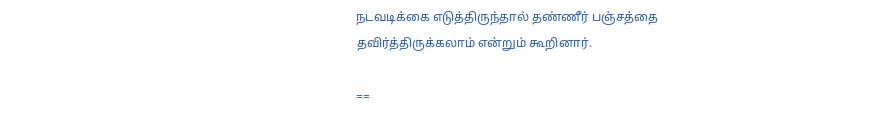நடவடிக்கை எடுத்திருந்தால் தண்ணீர் பஞ்சத்தை தவிர்த்திருக்கலாம் என்றும் கூறினார்.

==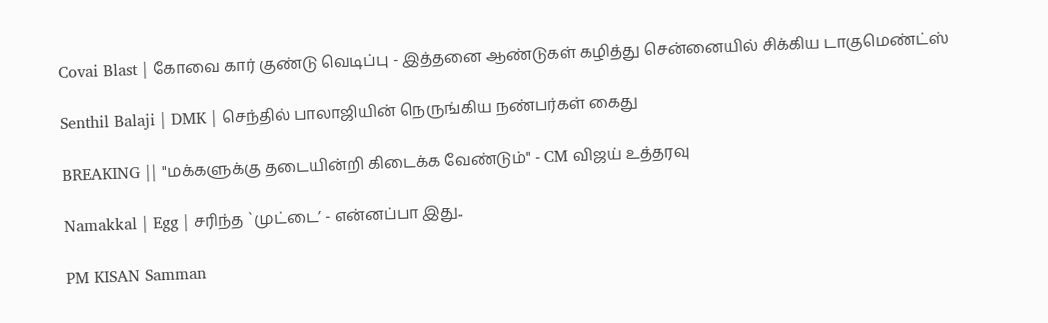Covai Blast | கோவை கார் குண்டு வெடிப்பு - இத்தனை ஆண்டுகள் கழித்து சென்னையில் சிக்கிய டாகுமெண்ட்ஸ்

Senthil Balaji | DMK | செந்தில் பாலாஜியின் நெருங்கிய நண்பர்கள் கைது

BREAKING || "மக்களுக்கு தடையின்றி கிடைக்க வேண்டும்" - CM விஜய் உத்தரவு

Namakkal | Egg | சரிந்த `முட்டை’ - என்னப்பா இது..

PM KISAN Samman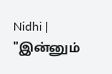Nidhi | "இன்னும்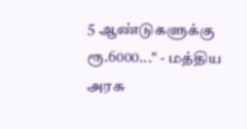5 ஆண்டுகளுக்கு ரூ.6000..." - மத்திய அரசு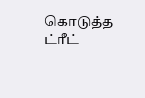கொடுத்த ட்ரீட்